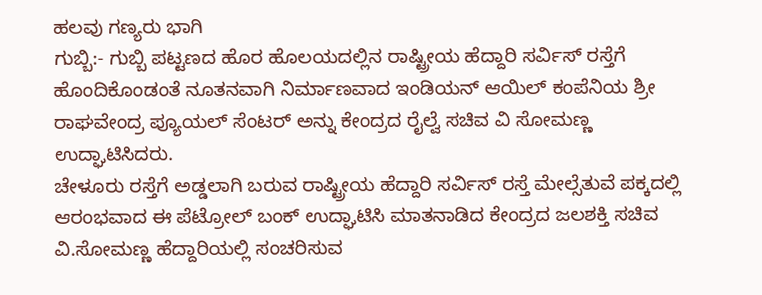ಹಲವು ಗಣ್ಯರು ಭಾಗಿ
ಗುಬ್ಬಿ:- ಗುಬ್ಬಿ ಪಟ್ಟಣದ ಹೊರ ಹೊಲಯದಲ್ಲಿನ ರಾಷ್ಟ್ರೀಯ ಹೆದ್ದಾರಿ ಸರ್ವಿಸ್ ರಸ್ತೆಗೆ ಹೊಂದಿಕೊಂಡಂತೆ ನೂತನವಾಗಿ ನಿರ್ಮಾಣವಾದ ಇಂಡಿಯನ್ ಆಯಿಲ್ ಕಂಪೆನಿಯ ಶ್ರೀ ರಾಘವೇಂದ್ರ ಪ್ಯೂಯಲ್ ಸೆಂಟರ್ ಅನ್ನು ಕೇಂದ್ರದ ರೈಲ್ವೆ ಸಚಿವ ವಿ ಸೋಮಣ್ಣ ಉದ್ಘಾಟಿಸಿದರು.
ಚೇಳೂರು ರಸ್ತೆಗೆ ಅಡ್ಡಲಾಗಿ ಬರುವ ರಾಷ್ಟ್ರೀಯ ಹೆದ್ದಾರಿ ಸರ್ವಿಸ್ ರಸ್ತೆ ಮೇಲ್ಸೆತುವೆ ಪಕ್ಕದಲ್ಲಿ ಆರಂಭವಾದ ಈ ಪೆಟ್ರೋಲ್ ಬಂಕ್ ಉದ್ಘಾಟಿಸಿ ಮಾತನಾಡಿದ ಕೇಂದ್ರದ ಜಲಶಕ್ತಿ ಸಚಿವ ವಿ.ಸೋಮಣ್ಣ ಹೆದ್ದಾರಿಯಲ್ಲಿ ಸಂಚರಿಸುವ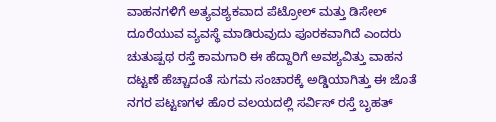ವಾಹನಗಳಿಗೆ ಅತ್ಯವಶ್ಯಕವಾದ ಪೆಟ್ರೋಲ್ ಮತ್ತು ಡಿಸೇಲ್ ದೂರೆಯುವ ವ್ಯವಸ್ಥೆ ಮಾಡಿರುವುದು ಪೂರಕವಾಗಿದೆ ಎಂದರು
ಚುತುಷ್ಪಥ ರಸ್ತೆ ಕಾಮಗಾರಿ ಈ ಹೆದ್ದಾರಿಗೆ ಅವಶ್ಯವಿತ್ತು ವಾಹನ ದಟ್ಟಣೆ ಹೆಚ್ಚಾದಂತೆ ಸುಗಮ ಸಂಚಾರಕ್ಕೆ ಅಡ್ಡಿಯಾಗಿತ್ತು ಈ ಜೊತೆ ನಗರ ಪಟ್ಟಣಗಳ ಹೊರ ವಲಯದಲ್ಲಿ ಸರ್ವಿಸ್ ರಸ್ತೆ ಬೃಹತ್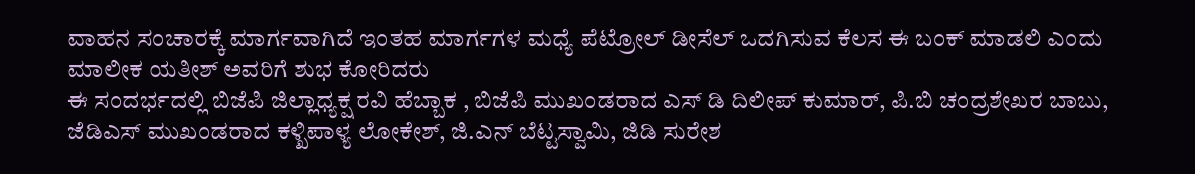ವಾಹನ ಸಂಚಾರಕ್ಕೆ ಮಾರ್ಗವಾಗಿದೆ ಇಂತಹ ಮಾರ್ಗಗಳ ಮಧ್ಯೆ ಪೆಟ್ರೋಲ್ ಡೀಸೆಲ್ ಒದಗಿಸುವ ಕೆಲಸ ಈ ಬಂಕ್ ಮಾಡಲಿ ಎಂದು ಮಾಲೀಕ ಯತೀಶ್ ಅವರಿಗೆ ಶುಭ ಕೋರಿದರು
ಈ ಸಂದರ್ಭದಲ್ಲಿ ಬಿಜೆಪಿ ಜಿಲ್ಲಾಧ್ಯಕ್ಷ ರವಿ ಹೆಬ್ಬಾಕ , ಬಿಜೆಪಿ ಮುಖಂಡರಾದ ಎಸ್ ಡಿ ದಿಲೀಪ್ ಕುಮಾರ್, ಪಿ.ಬಿ ಚಂದ್ರಶೇಖರ ಬಾಬು, ಜೆಡಿಎಸ್ ಮುಖಂಡರಾದ ಕಳ್ಖಿಪಾಳ್ಯ ಲೋಕೇಶ್, ಜಿ.ಎನ್ ಬೆಟ್ಟಸ್ವಾಮಿ, ಜಿಡಿ ಸುರೇಶ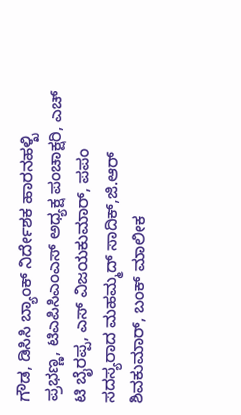ಗೌಡ, ಡಿಸಿಸಿ ಬ್ಯಾಂಕ್ ನಿರ್ದೇಶಕ ಹಾರನಹಳ್ಖಿ ಪ್ರಭಣ್ಣ, ಟಿಎಪಿಸಿಎಂಎಸ್ ಅಧ್ಯಕ್ಷ ಪಂಚಾಕ್ಷರಿ, ಎಚ್ ಟಿ ಬೈರಪ್ಪ, ಎಸ್ ವಿಜಯಕುಮಾರ್, ಪಪಂ ಸದಸ್ಯರಾದ ಮಹಮ್ಮದ್ ಸಾದಿಕ್,ಜಿ.ಆರ್ ಶಿವಕುಮಾರ್, ಬಂಕ್ ಮಾಲೀಕ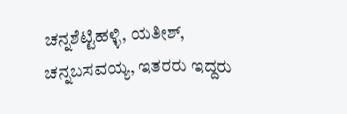ಚನ್ನಶೆಟ್ಟಿಹಳ್ಳಿ, ಯತೀಶ್, ಚನ್ನಬಸವಯ್ಯ, ಇತರರು ಇದ್ದರು